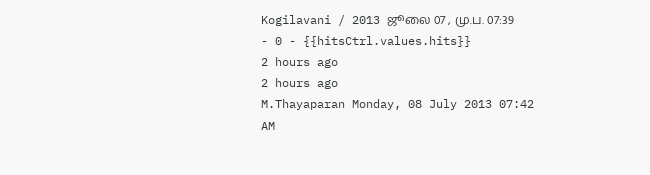Kogilavani / 2013 ஜூலை 07 , மு.ப. 07:39 - 0 - {{hitsCtrl.values.hits}}
2 hours ago
2 hours ago
M.Thayaparan Monday, 08 July 2013 07:42 AM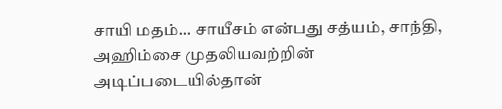சாயி மதம்... சாயீசம் என்பது சத்யம், சாந்தி, அஹிம்சை முதலியவற்றின் அடிப்படையில்தான்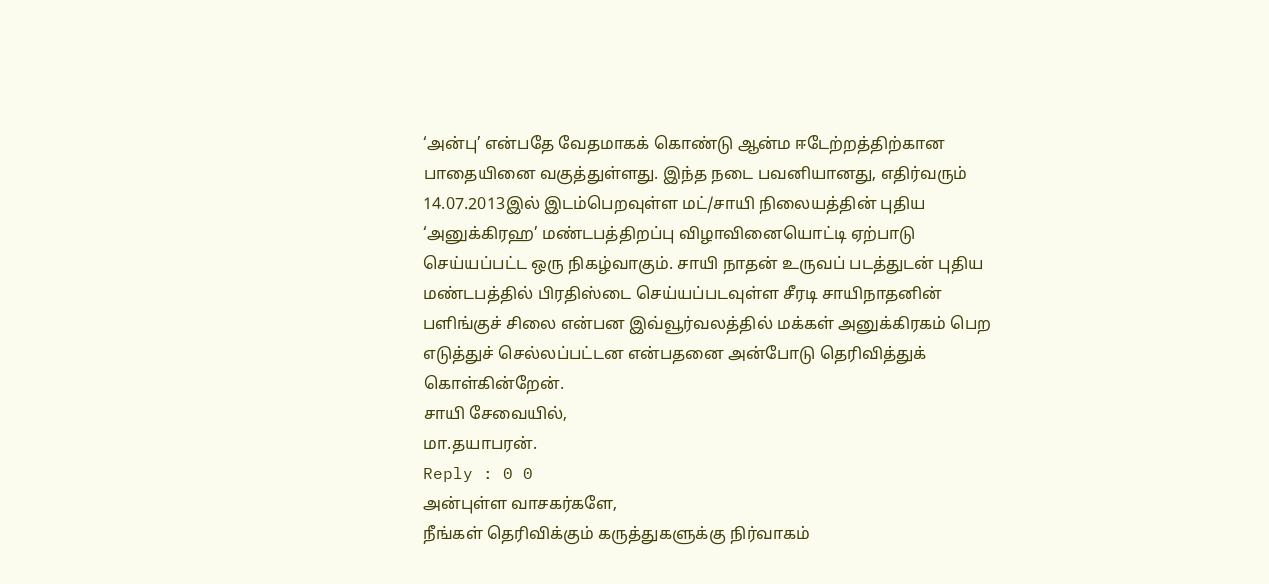‘அன்பு’ என்பதே வேதமாகக் கொண்டு ஆன்ம ஈடேற்றத்திற்கான பாதையினை வகுத்துள்ளது. இந்த நடை பவனியானது, எதிர்வரும் 14.07.2013இல் இடம்பெறவுள்ள மட்/சாயி நிலையத்தின் புதிய ‘அனுக்கிரஹ’ மண்டபத்திறப்பு விழாவினையொட்டி ஏற்பாடு செய்யப்பட்ட ஒரு நிகழ்வாகும். சாயி நாதன் உருவப் படத்துடன் புதிய மண்டபத்தில் பிரதிஸ்டை செய்யப்படவுள்ள சீரடி சாயிநாதனின் பளிங்குச் சிலை என்பன இவ்வூர்வலத்தில் மக்கள் அனுக்கிரகம் பெற எடுத்துச் செல்லப்பட்டன என்பதனை அன்போடு தெரிவித்துக் கொள்கின்றேன்.
சாயி சேவையில்,
மா.தயாபரன்.
Reply : 0 0
அன்புள்ள வாசகர்களே,
நீங்கள் தெரிவிக்கும் கருத்துகளுக்கு நிர்வாகம்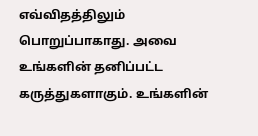எவ்விதத்திலும் பொறுப்பாகாது. அவை உங்களின் தனிப்பட்ட கருத்துகளாகும். உங்களின்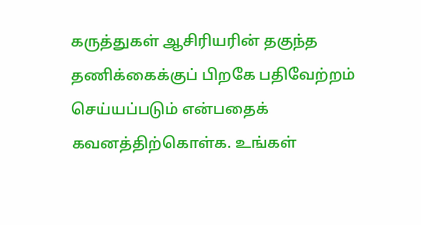கருத்துகள் ஆசிரியரின் தகுந்த தணிக்கைக்குப் பிறகே பதிவேற்றம் செய்யப்படும் என்பதைக் கவனத்திற்கொள்க. உங்கள்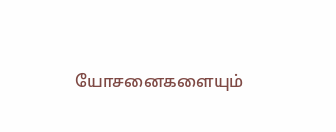யோசனைகளையும்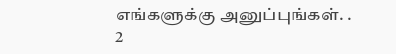எங்களுக்கு அனுப்புங்கள். .
2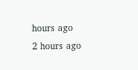hours ago
2 hours ago